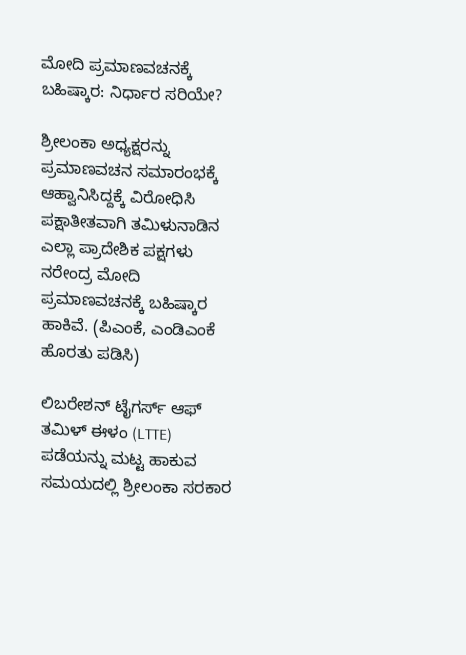ಮೋದಿ ಪ್ರಮಾಣವಚನಕ್ಕೆ ಬಹಿಷ್ಕಾರ: ನಿರ್ಧಾರ ಸರಿಯೇ?

ಶ್ರೀಲಂಕಾ ಅಧ್ಯಕ್ಷರನ್ನು ಪ್ರಮಾಣವಚನ ಸಮಾರಂಭಕ್ಕೆ ಆಹ್ವಾನಿಸಿದ್ದಕ್ಕೆ ವಿರೋಧಿಸಿ ಪಕ್ಷಾತೀತವಾಗಿ ತಮಿಳುನಾಡಿನ ಎಲ್ಲಾ ಪ್ರಾದೇಶಿಕ ಪಕ್ಷಗಳು ನರೇಂದ್ರ ಮೋದಿ ಪ್ರಮಾಣವಚನಕ್ಕೆ ಬಹಿಷ್ಕಾರ ಹಾಕಿವೆ. (ಪಿಎಂಕೆ, ಎಂಡಿಎಂಕೆ ಹೊರತು ಪಡಿಸಿ)

ಲಿಬರೇಶನ್ ಟೈಗರ್ಸ್ ಆಫ್ ತಮಿಳ್ ಈಳಂ (LTTE) ಪಡೆಯನ್ನು ಮಟ್ಟ ಹಾಕುವ ಸಮಯದಲ್ಲಿ ಶ್ರೀಲಂಕಾ ಸರಕಾರ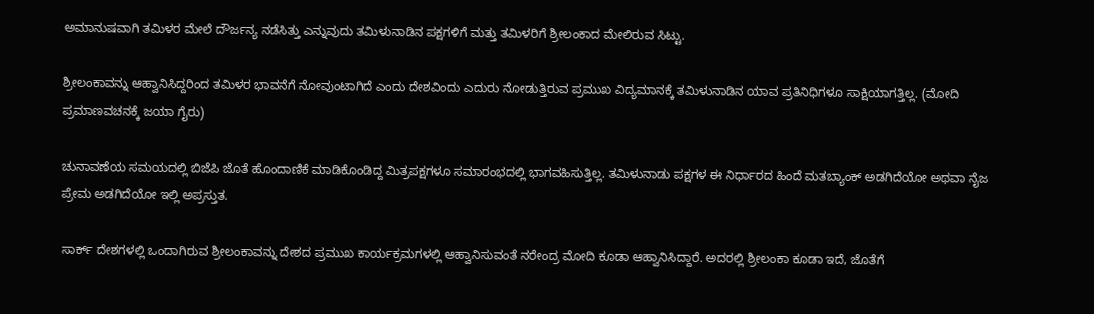ಅಮಾನುಷವಾಗಿ ತಮಿಳರ ಮೇಲೆ ದೌರ್ಜನ್ಯ ನಡೆಸಿತ್ತು ಎನ್ನುವುದು ತಮಿಳುನಾಡಿನ ಪಕ್ಷಗಳಿಗೆ ಮತ್ತು ತಮಿಳರಿಗೆ ಶ್ರೀಲಂಕಾದ ಮೇಲಿರುವ ಸಿಟ್ಟು.

ಶ್ರೀಲಂಕಾವನ್ನು ಆಹ್ವಾನಿಸಿದ್ದರಿಂದ ತಮಿಳರ ಭಾವನೆಗೆ ನೋವುಂಟಾಗಿದೆ ಎಂದು ದೇಶವಿಂದು ಎದುರು ನೋಡುತ್ತಿರುವ ಪ್ರಮುಖ ವಿದ್ಯಮಾನಕ್ಕೆ ತಮಿಳುನಾಡಿನ ಯಾವ ಪ್ರತಿನಿಧಿಗಳೂ ಸಾಕ್ಷಿಯಾಗತ್ತಿಲ್ಲ. (ಮೋದಿ ಪ್ರಮಾಣವಚನಕ್ಕೆ ಜಯಾ ಗೈರು)

ಚುನಾವಣೆಯ ಸಮಯದಲ್ಲಿ ಬಿಜೆಪಿ ಜೊತೆ ಹೊಂದಾಣಿಕೆ ಮಾಡಿಕೊಂಡಿದ್ದ ಮಿತ್ರಪಕ್ಷಗಳೂ ಸಮಾರಂಭದಲ್ಲಿ ಭಾಗವಹಿಸುತ್ತಿಲ್ಲ. ತಮಿಳುನಾಡು ಪಕ್ಷಗಳ ಈ ನಿರ್ಧಾರದ ಹಿಂದೆ ಮತಬ್ಯಾಂಕ್ ಅಡಗಿದೆಯೋ ಅಥವಾ ನೈಜ ಪ್ರೇಮ ಅಡಗಿದೆಯೋ ಇಲ್ಲಿ ಅಪ್ರಸ್ತುತ.

ಸಾರ್ಕ್ ದೇಶಗಳಲ್ಲಿ ಒಂದಾಗಿರುವ ಶ್ರೀಲಂಕಾವನ್ನು ದೇಶದ ಪ್ರಮುಖ ಕಾರ್ಯಕ್ರಮಗಳಲ್ಲಿ ಆಹ್ವಾನಿಸುವಂತೆ ನರೇಂದ್ರ ಮೋದಿ ಕೂಡಾ ಆಹ್ವಾನಿಸಿದ್ದಾರೆ. ಅದರಲ್ಲಿ ಶ್ರೀಲಂಕಾ ಕೂಡಾ ಇದೆ, ಜೊತೆಗೆ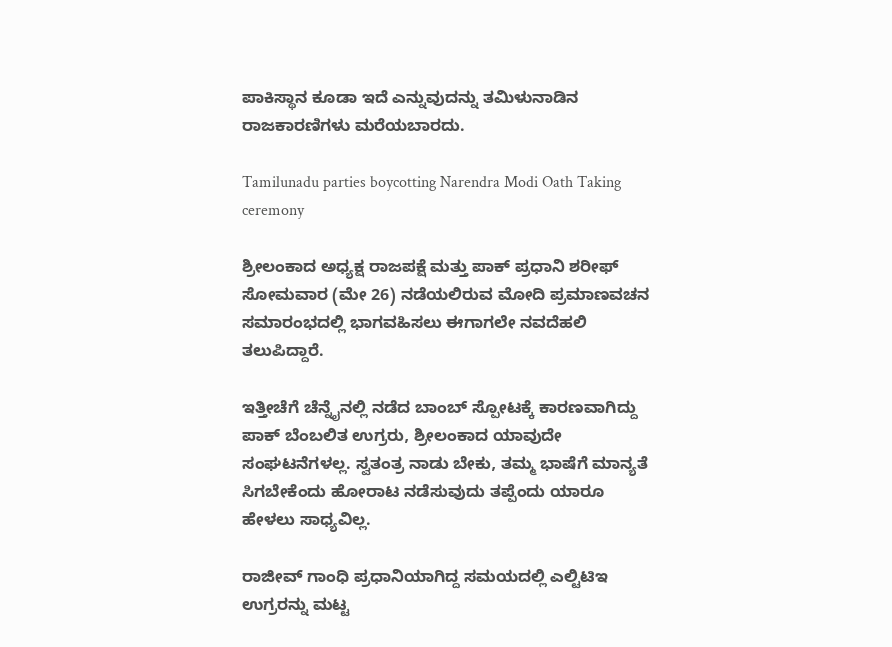ಪಾಕಿಸ್ಥಾನ ಕೂಡಾ ಇದೆ ಎನ್ನುವುದನ್ನು ತಮಿಳುನಾಡಿನ ರಾಜಕಾರಣಿಗಳು ಮರೆಯಬಾರದು.

Tamilunadu parties boycotting Narendra Modi Oath Taking ceremony

ಶ್ರೀಲಂಕಾದ ಅಧ್ಯಕ್ಷ ರಾಜಪಕ್ಷೆ ಮತ್ತು ಪಾಕ್ ಪ್ರಧಾನಿ ಶರೀಫ್ ಸೋಮವಾರ (ಮೇ 26) ನಡೆಯಲಿರುವ ಮೋದಿ ಪ್ರಮಾಣವಚನ ಸಮಾರಂಭದಲ್ಲಿ ಭಾಗವಹಿಸಲು ಈಗಾಗಲೇ ನವದೆಹಲಿ ತಲುಪಿದ್ದಾರೆ.

ಇತ್ತೀಚೆಗೆ ಚೆನ್ನೈನಲ್ಲಿ ನಡೆದ ಬಾಂಬ್ ಸ್ಪೋಟಕ್ಕೆ ಕಾರಣವಾಗಿದ್ದು ಪಾಕ್ ಬೆಂಬಲಿತ ಉಗ್ರರು, ಶ್ರೀಲಂಕಾದ ಯಾವುದೇ ಸಂಘಟನೆಗಳಲ್ಲ. ಸ್ವತಂತ್ರ ನಾಡು ಬೇಕು, ತಮ್ಮ ಭಾಷೆಗೆ ಮಾನ್ಯತೆ ಸಿಗಬೇಕೆಂದು ಹೋರಾಟ ನಡೆಸುವುದು ತಪ್ಪೆಂದು ಯಾರೂ ಹೇಳಲು ಸಾಧ್ಯವಿಲ್ಲ.

ರಾಜೀವ್ ಗಾಂಧಿ ಪ್ರಧಾನಿಯಾಗಿದ್ದ ಸಮಯದಲ್ಲಿ ಎಲ್ಟಿಟಿಇ ಉಗ್ರರನ್ನು ಮಟ್ಟ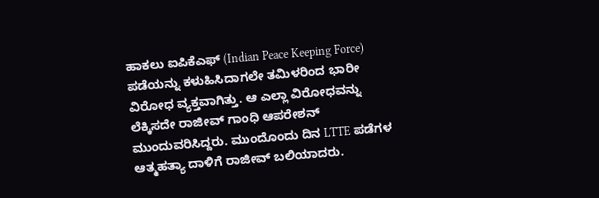ಹಾಕಲು ಐಪಿಕೆಎಫ್ (Indian Peace Keeping Force) ಪಡೆಯನ್ನು ಕಳುಹಿಸಿದಾಗಲೇ ತಮಿಳರಿಂದ ಭಾರೀ ವಿರೋಧ ವ್ಯಕ್ತವಾಗಿತ್ತು. ಆ ಎಲ್ಲಾ ವಿರೋಧವನ್ನು ಲೆಕ್ಕಿಸದೇ ರಾಜೀವ್ ಗಾಂಧಿ ಆಪರೇಶನ್ ಮುಂದುವರಿಸಿದ್ದರು. ಮುಂದೊಂದು ದಿನ LTTE ಪಡೆಗಳ ಆತ್ಮಹತ್ಯಾ ದಾಳಿಗೆ ರಾಜೀವ್ ಬಲಿಯಾದರು.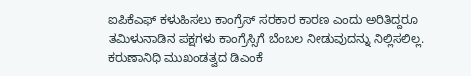ಐಪಿಕೆಎಫ್ ಕಳುಹಿಸಲು ಕಾಂಗ್ರೆಸ್ ಸರಕಾರ ಕಾರಣ ಎಂದು ಅರಿತಿದ್ದರೂ ತಮಿಳುನಾಡಿನ ಪಕ್ಷಗಳು ಕಾಂಗ್ರೆಸ್ಸಿಗೆ ಬೆಂಬಲ ನೀಡುವುದನ್ನು ನಿಲ್ಲಿಸಲಿಲ್ಲ. ಕರುಣಾನಿಧಿ ಮುಖಂಡತ್ವದ ಡಿಎಂಕೆ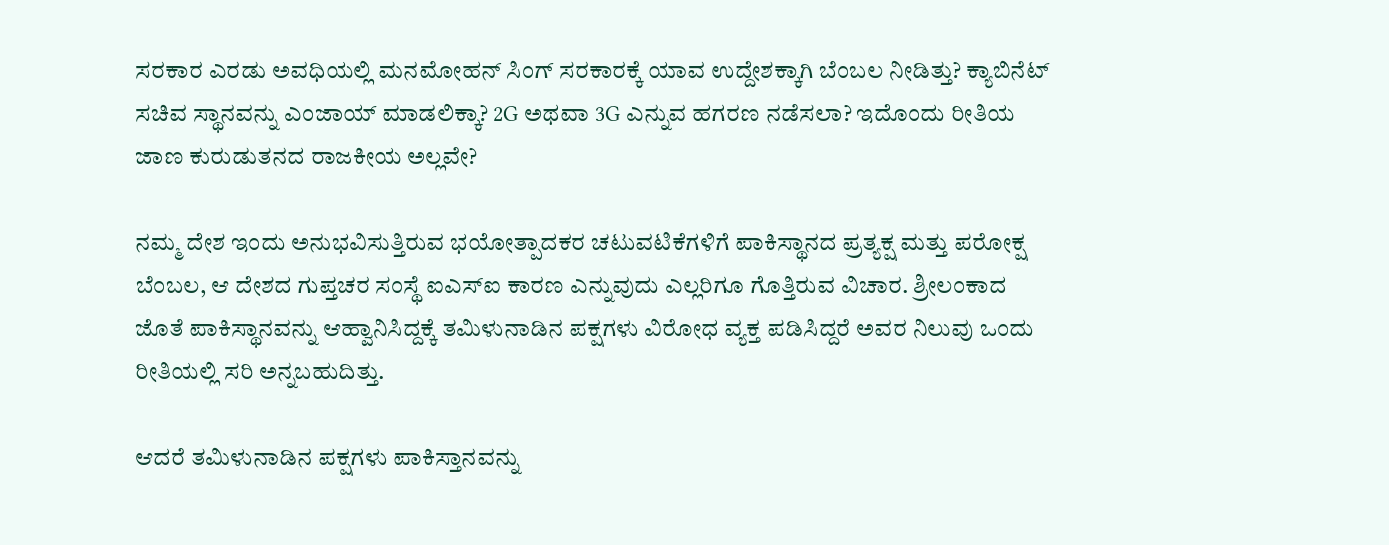ಸರಕಾರ ಎರಡು ಅವಧಿಯಲ್ಲಿ ಮನಮೋಹನ್ ಸಿಂಗ್ ಸರಕಾರಕ್ಕೆ ಯಾವ ಉದ್ದೇಶಕ್ಕಾಗಿ ಬೆಂಬಲ ನೀಡಿತ್ತು? ಕ್ಯಾಬಿನೆಟ್ ಸಚಿವ ಸ್ಥಾನವನ್ನು ಎಂಜಾಯ್ ಮಾಡಲಿಕ್ಕಾ? 2G ಅಥವಾ 3G ಎನ್ನುವ ಹಗರಣ ನಡೆಸಲಾ? ಇದೊಂದು ರೀತಿಯ ಜಾಣ ಕುರುಡುತನದ ರಾಜಕೀಯ ಅಲ್ಲವೇ?

ನಮ್ಮ ದೇಶ ಇಂದು ಅನುಭವಿಸುತ್ತಿರುವ ಭಯೋತ್ಪಾದಕರ ಚಟುವಟಿಕೆಗಳಿಗೆ ಪಾಕಿಸ್ಥಾನದ ಪ್ರತ್ಯಕ್ಷ ಮತ್ತು ಪರೋಕ್ಷ ಬೆಂಬಲ, ಆ ದೇಶದ ಗುಪ್ತಚರ ಸಂಸ್ಥೆ ಐಎಸ್ಐ ಕಾರಣ ಎನ್ನುವುದು ಎಲ್ಲರಿಗೂ ಗೊತ್ತಿರುವ ವಿಚಾರ. ಶ್ರೀಲಂಕಾದ ಜೊತೆ ಪಾಕಿಸ್ಥಾನವನ್ನು ಆಹ್ವಾನಿಸಿದ್ದಕ್ಕೆ ತಮಿಳುನಾಡಿನ ಪಕ್ಷಗಳು ವಿರೋಧ ವ್ಯಕ್ತ ಪಡಿಸಿದ್ದರೆ ಅವರ ನಿಲುವು ಒಂದು ರೀತಿಯಲ್ಲಿ ಸರಿ ಅನ್ನಬಹುದಿತ್ತು.

ಆದರೆ ತಮಿಳುನಾಡಿನ ಪಕ್ಷಗಳು ಪಾಕಿಸ್ತಾನವನ್ನು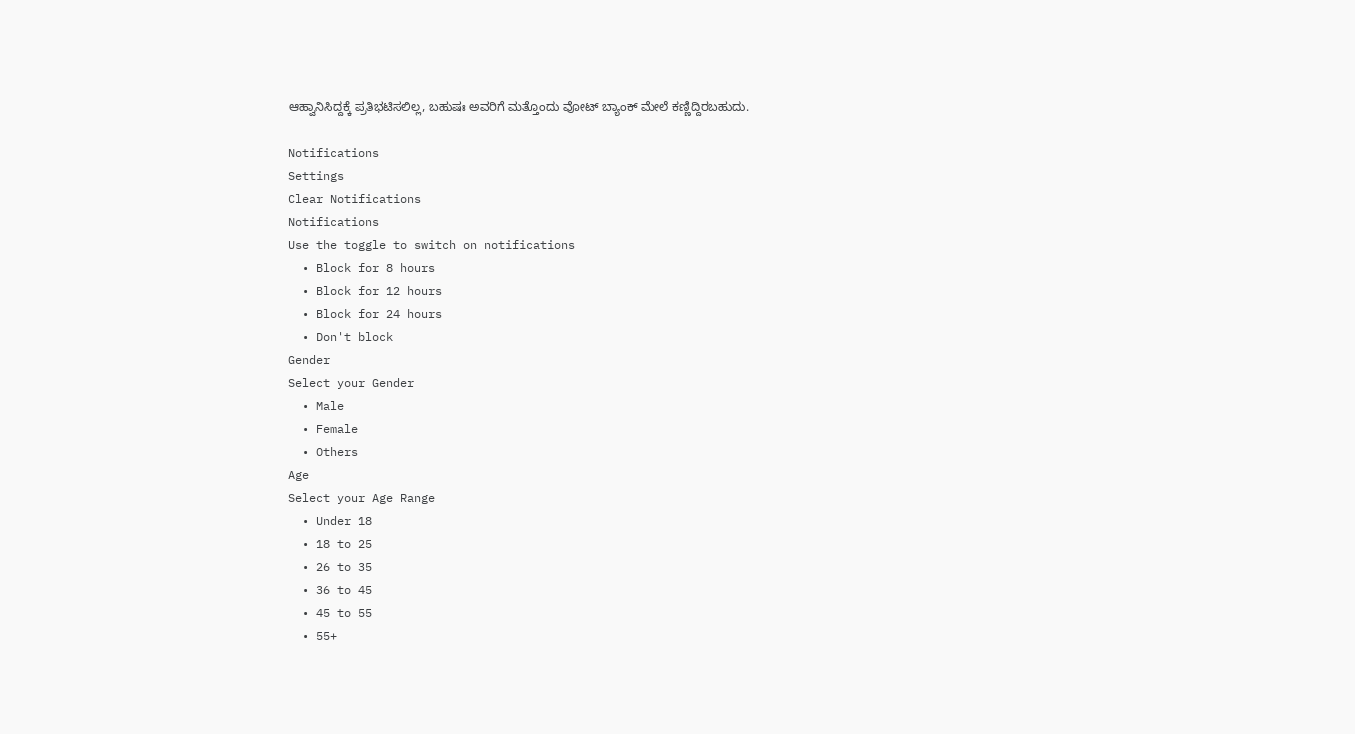ಆಹ್ವಾನಿಸಿದ್ದಕ್ಕೆ ಪ್ರತಿಭಟಿಸಲಿಲ್ಲ, ಬಹುಷಃ ಅವರಿಗೆ ಮತ್ತೊಂದು ವೋಟ್ ಬ್ಯಾಂಕ್ ಮೇಲೆ ಕಣ್ಣಿದ್ದಿರಬಹುದು.

Notifications
Settings
Clear Notifications
Notifications
Use the toggle to switch on notifications
  • Block for 8 hours
  • Block for 12 hours
  • Block for 24 hours
  • Don't block
Gender
Select your Gender
  • Male
  • Female
  • Others
Age
Select your Age Range
  • Under 18
  • 18 to 25
  • 26 to 35
  • 36 to 45
  • 45 to 55
  • 55+